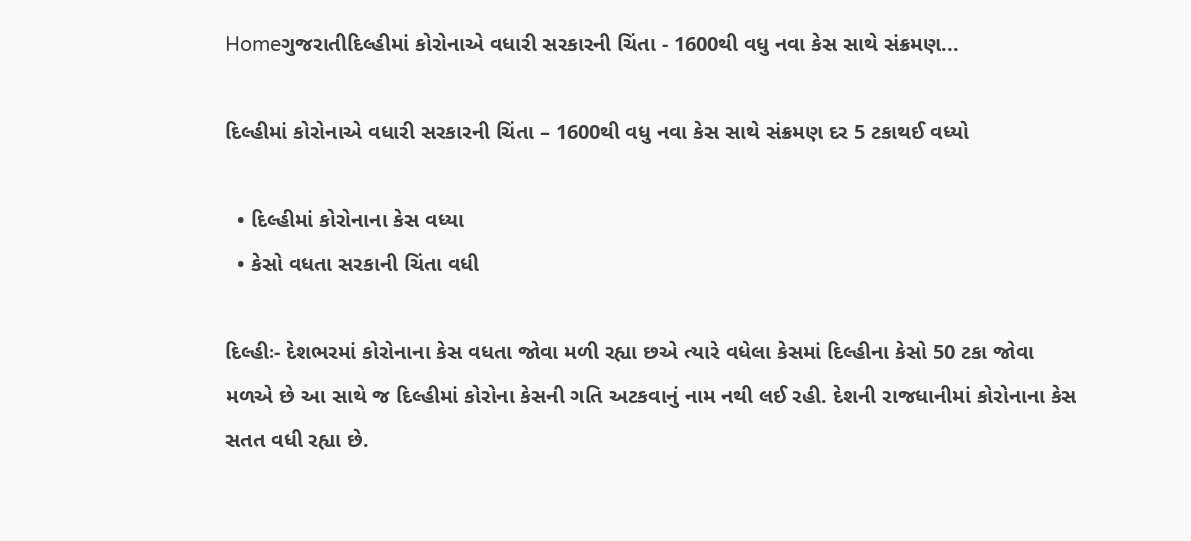Homeગુજરાતીદિલ્હીમાં કોરોનાએ વધારી સરકારની ચિંતા - 1600થી વધુ નવા કેસ સાથે સંક્રમણ...

દિલ્હીમાં કોરોનાએ વધારી સરકારની ચિંતા – 1600થી વધુ નવા કેસ સાથે સંક્રમણ દર 5 ટકાથઈ વધ્યો

  • દિલ્હીમાં કોરોનાના કેસ વધ્યા
  • કેસો વધતા સરકાની ચિંતા વધી

દિલ્હીઃ- દેશભરમાં કોરોનાના કેસ વધતા જોવા મળી રહ્યા છએ ત્યારે વધેલા કેસમાં દિલ્હીના કેસો 50 ટકા જોવા મળએ છે આ સાથે જ દિલ્હીમાં કોરોના કેસની ગતિ અટકવાનું નામ નથી લઈ રહી. દેશની રાજધાનીમાં કોરોનાના કેસ સતત વધી રહ્યા છે.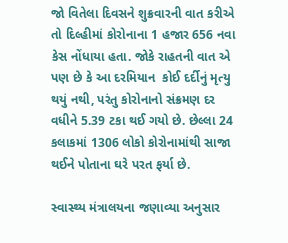જો વિતેલા દિવસને શુક્રવારની વાત કરીએ તો દિલ્હીમાં કોરોનાના 1 હજાર 656 નવા કેસ નોંધાયા હતા. જોકે રાહતની વાત એ પણ છે કે આ દરમિયાન  કોઈ દર્દીનું મૃત્યુ થયું નથી, પરંતુ કોરોનાનો સંક્રમણ દર વધીને 5.39 ટકા થઈ ગયો છે. છેલ્લા 24 કલાકમાં 1306 લોકો કોરોનામાંથી સાજા થઈને પોતાના ઘરે પરત ફર્યા છે.

સ્વાસ્થ્ય મંત્રાલયના જણાવ્યા અનુસાર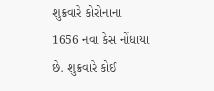શુક્રવારે કોરોનાના 1656 નવા કેસ નોંધાયા છે. શુક્રવારે કોઈ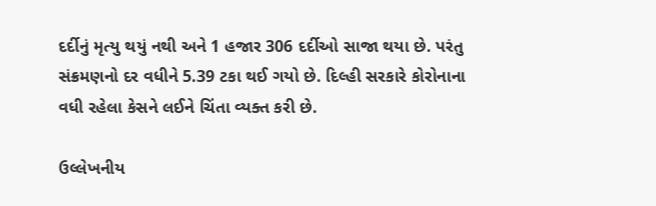દર્દીનું મૃત્યુ થયું નથી અને 1 હજાર 306 દર્દીઓ સાજા થયા છે. પરંતુ સંક્રમણનો દર વધીને 5.39 ટકા થઈ ગયો છે. દિલ્હી સરકારે કોરોનાના વધી રહેલા કેસને લઈને ચિંતા વ્યક્ત કરી છે.

ઉલ્લેખનીય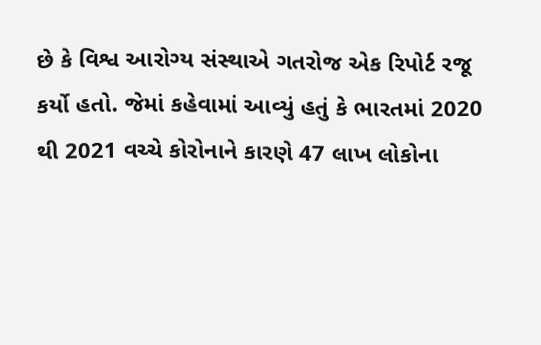છે કે વિશ્વ આરોગ્ય સંસ્થાએ ગતરોજ એક રિપોર્ટ રજૂ કર્યો હતો. જેમાં કહેવામાં આવ્યું હતું કે ભારતમાં 2020 થી 2021 વચ્ચે કોરોનાને કારણે 47 લાખ લોકોના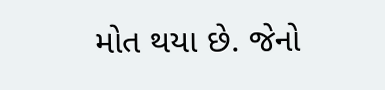મોત થયા છે. જેનો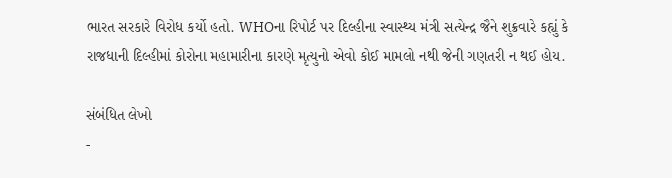ભારત સરકારે વિરોધ કર્યો હતો. WHOના રિપોર્ટ પર દિલ્હીના સ્વાસ્થ્ય મંત્રી સત્યેન્દ્ર જૈને શુક્રવારે કહ્યું કે રાજધાની દિલ્હીમાં કોરોના મહામારીના કારણે મૃત્યુનો એવો કોઈ મામલો નથી જેની ગણતરી ન થઈ હોય.

સંબંધિત લેખો
-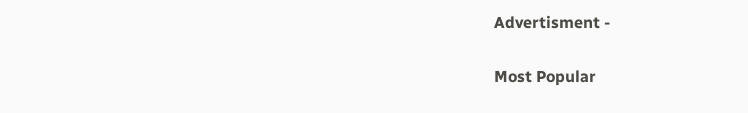Advertisment -

Most Popular